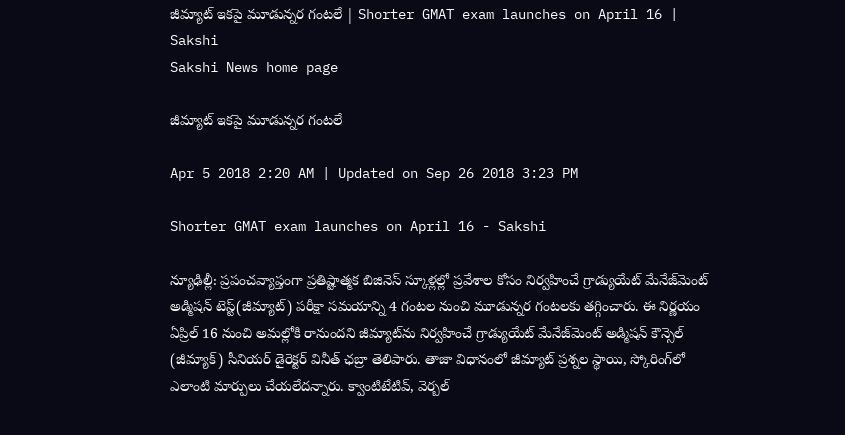జీమ్యాట్‌ ఇకపై మూడున్నర గంటలే | Shorter GMAT exam launches on April 16 | Sakshi
Sakshi News home page

జీమ్యాట్‌ ఇకపై మూడున్నర గంటలే

Apr 5 2018 2:20 AM | Updated on Sep 26 2018 3:23 PM

Shorter GMAT exam launches on April 16 - Sakshi

న్యూఢిల్లీ: ప్రపంచవ్యాప్తంగా ప్రతిష్టాత్మక బిజినెస్‌ స్కూళ్లల్లో ప్రవేశాల కోసం నిర్వహించే గ్రాడ్యుయేట్‌ మేనేజ్‌మెంట్‌ అడ్మిషన్‌ టెస్ట్‌(జీమ్యాట్‌) పరీక్షా సమయాన్ని 4 గంటల నుంచి మూడున్నర గంటలకు తగ్గించారు. ఈ నిర్ణయం ఏప్రిల్‌ 16 నుంచి అమల్లోకి రానుందని జీమ్యాట్‌ను నిర్వహించే గ్రాడ్యుయేట్‌ మేనేజ్‌మెంట్‌ అడ్మిషన్‌ కౌన్సెల్‌ (జీమ్యాక్‌) సీనియర్‌ డైరెక్టర్‌ వినీత్‌ ఛబ్రా తెలిపారు. తాజా విధానంలో జీమ్యాట్‌ ప్రశ్నల స్థాయి, స్కోరింగ్‌లో ఎలాంటి మార్పులు చేయలేదన్నారు. క్వాంటిటేటివ్, వెర్బల్‌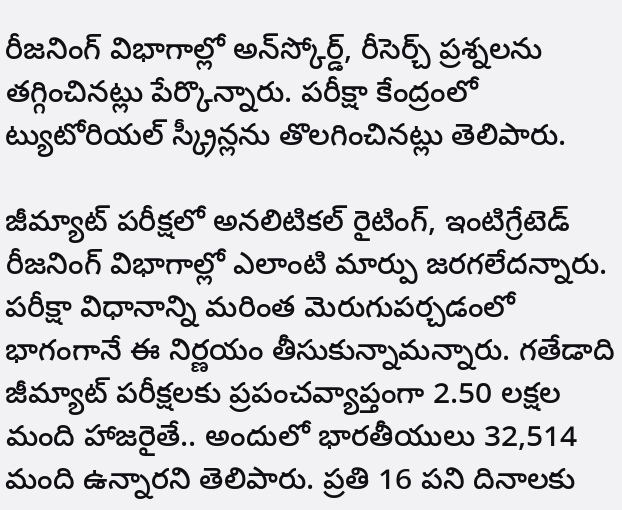రీజనింగ్‌ విభాగాల్లో అన్‌స్కోర్డ్, రీసెర్చ్‌ ప్రశ్నలను తగ్గించినట్లు పేర్కొన్నారు. పరీక్షా కేంద్రంలో ట్యుటోరియల్‌ స్క్రీన్లను తొలగించినట్లు తెలిపారు.

జీమ్యాట్‌ పరీక్షలో అనలిటికల్‌ రైటింగ్, ఇంటిగ్రేటెడ్‌ రీజనింగ్‌ విభాగాల్లో ఎలాంటి మార్పు జరగలేదన్నారు. పరీక్షా విధానాన్ని మరింత మెరుగుపర్చడంలో భాగంగానే ఈ నిర్ణయం తీసుకున్నామన్నారు. గతేడాది జీమ్యాట్‌ పరీక్షలకు ప్రపంచవ్యాప్తంగా 2.50 లక్షల మంది హాజరైతే.. అందులో భారతీయులు 32,514 మంది ఉన్నారని తెలిపారు. ప్రతి 16 పని దినాలకు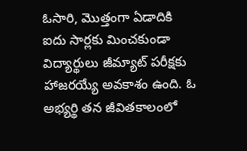ఓసారి, మొత్తంగా ఏడాదికి ఐదు సార్లకు మించకుండా విద్యార్థులు జీమ్యాట్‌ పరీక్షకు హాజరయ్యే అవకాశం ఉంది. ఓ అభ్యర్థి తన జీవితకాలంలో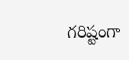గరిష్టంగా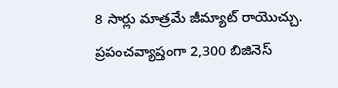8 సార్లు మాత్రమే జీమ్యాట్‌ రాయొచ్చు. ప్రపంచవ్యాప్తంగా 2,300 బిజినెస్‌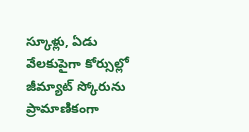స్కూళ్లు, ఏడు వేలకుపైగా కోర్సుల్లో జీమ్యాట్‌ స్కోరును ప్రామాణికంగా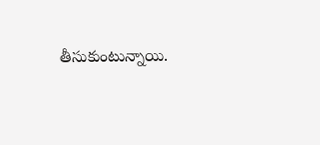తీసుకుంటున్నాయి.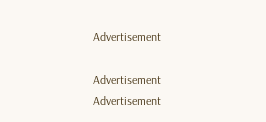Advertisement

Advertisement
Advertisement